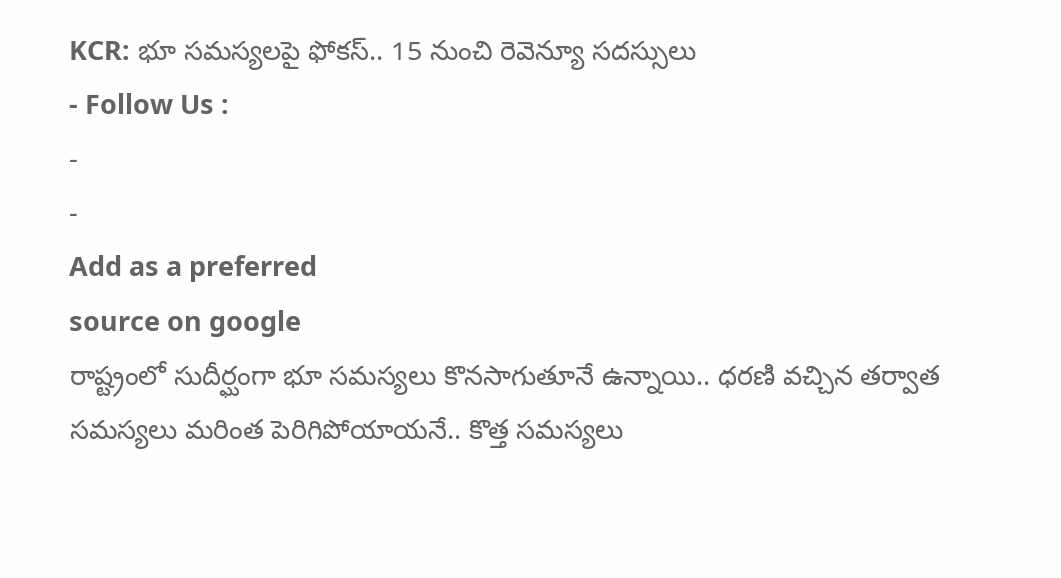KCR: భూ సమస్యలపై ఫోకస్.. 15 నుంచి రెవెన్యూ సదస్సులు
- Follow Us :
-
-
Add as a preferred
source on google
రాష్ట్రంలో సుదీర్ఘంగా భూ సమస్యలు కొనసాగుతూనే ఉన్నాయి.. ధరణి వచ్చిన తర్వాత సమస్యలు మరింత పెరిగిపోయాయనే.. కొత్త సమస్యలు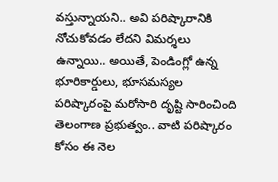వస్తున్నాయని.. అవి పరిష్కారానికి నోచుకోవడం లేదని విమర్శలు ఉన్నాయి.. అయితే, పెండింగ్లో ఉన్న భూరికార్డులు, భూసమస్యల పరిష్కారంపై మరోసారి దృష్టి సారించింది తెలంగాణ ప్రభుత్వం.. వాటి పరిష్కారం కోసం ఈ నెల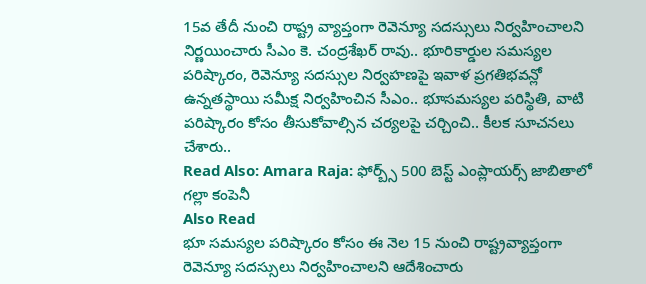15వ తేదీ నుంచి రాష్ట్ర వ్యాప్తంగా రెవెన్యూ సదస్సులు నిర్వహించాలని నిర్ణయించారు సీఎం కె. చంద్రశేఖర్ రావు.. భూరికార్డుల సమస్యల పరిష్కారం, రెవెన్యూ సదస్సుల నిర్వహణపై ఇవాళ ప్రగతిభవన్లో ఉన్నతస్థాయి సమీక్ష నిర్వహించిన సీఎం.. భూసమస్యల పరిస్థితి, వాటి పరిష్కారం కోసం తీసుకోవాల్సిన చర్యలపై చర్చించి.. కీలక సూచనలు చేశారు..
Read Also: Amara Raja: ఫోర్బ్స్ 500 బెస్ట్ ఎంప్లాయర్స్ జాబితాలో గల్లా కంపెనీ
Also Read
భూ సమస్యల పరిష్కారం కోసం ఈ నెల 15 నుంచి రాష్ట్రవ్యాప్తంగా రెవెన్యూ సదస్సులు నిర్వహించాలని ఆదేశించారు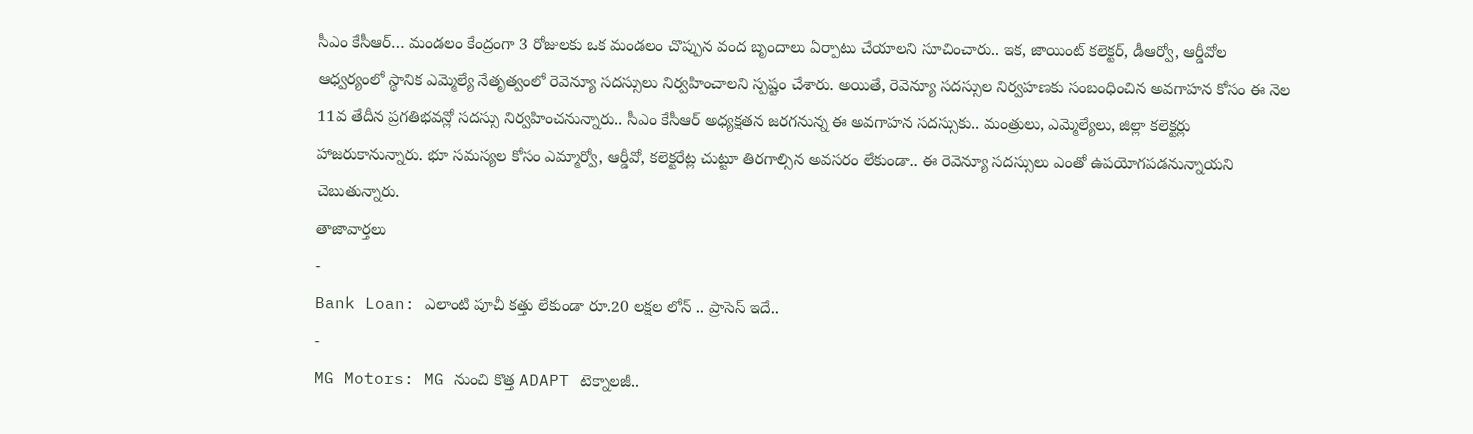సీఎం కేసీఆర్… మండలం కేంద్రంగా 3 రోజులకు ఒక మండలం చొప్పున వంద బృందాలు ఏర్పాటు చేయాలని సూచించారు.. ఇక, జాయింట్ కలెక్టర్, డీఆర్వో, ఆర్డీవోల ఆధ్వర్యంలో స్థానిక ఎమ్మెల్యే నేతృత్వంలో రెవెన్యూ సదస్సులు నిర్వహించాలని స్పష్టం చేశారు. అయితే, రెవెన్యూ సదస్సుల నిర్వహణకు సంబంధించిన అవగాహన కోసం ఈ నెల 11వ తేదీన ప్రగతిభవన్లో సదస్సు నిర్వహించనున్నారు.. సీఎం కేసీఆర్ అధ్యక్షతన జరగనున్న ఈ అవగాహన సదస్సుకు.. మంత్రులు, ఎమ్మెల్యేలు, జిల్లా కలెక్టర్లు హాజరుకానున్నారు. భూ సమస్యల కోసం ఎమ్మార్వో, ఆర్డీవో, కలెక్టరేట్ల చుట్టూ తిరగాల్సిన అవసరం లేకుండా.. ఈ రెవెన్యూ సదస్సులు ఎంతో ఉపయోగపడనున్నాయని చెబుతున్నారు.
తాజావార్తలు
-
Bank Loan: ఎలాంటి పూచీ కత్తు లేకుండా రూ.20 లక్షల లోన్ .. ప్రాసెస్ ఇదే..
-
MG Motors: MG నుంచి కొత్త ADAPT టెక్నాలజీ..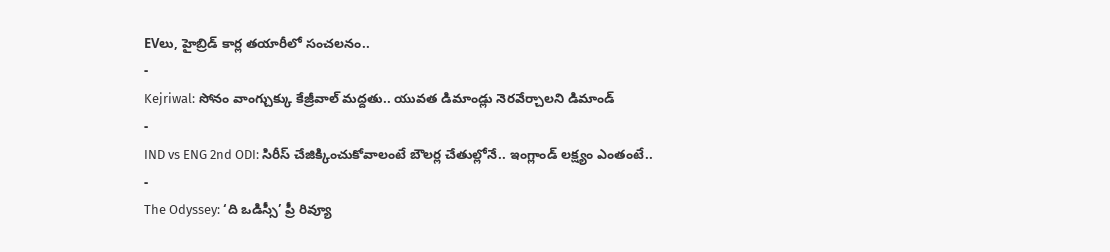EVలు, హైబ్రిడ్ కార్ల తయారీలో సంచలనం..
-
Kejriwal: సోనం వాంగ్చుక్కు కేజ్రీవాల్ మద్దతు.. యువత డిమాండ్లు నెరవేర్చాలని డిమాండ్
-
IND vs ENG 2nd ODI: సిరీస్ చేజిక్కించుకోవాలంటే బౌలర్ల చేతుల్లోనే.. ఇంగ్లాండ్ లక్ష్యం ఎంతంటే..
-
The Odyssey: ‘ది ఒడిస్సీ’ ప్రీ రివ్యూ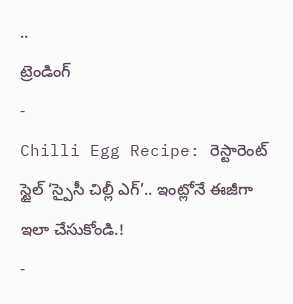..
ట్రెండింగ్
-
Chilli Egg Recipe: రెస్టారెంట్ స్టైల్ ‘స్పైసీ చిల్లీ ఎగ్’.. ఇంట్లోనే ఈజీగా ఇలా చేసుకోండి.!
-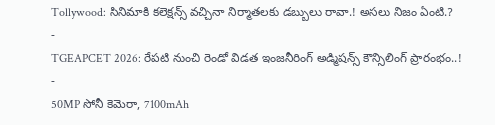Tollywood: సినిమాకి కలెక్షన్స్ వచ్చినా నిర్మాతలకు డబ్బులు రావా.! అసలు నిజం ఏంటి.?
-
TGEAPCET 2026: రేపటి నుంచి రెండో విడత ఇంజనీరింగ్ అడ్మిషన్స్ కౌన్సిలింగ్ ప్రారంభం..!
-
50MP సోనీ కెమెరా, 7100mAh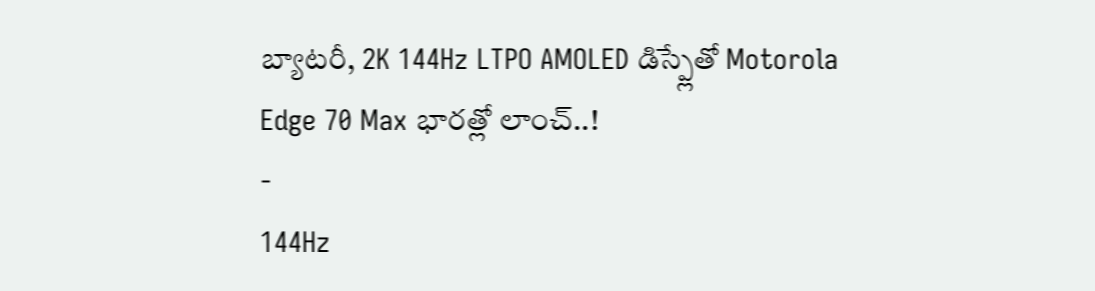బ్యాటరీ, 2K 144Hz LTPO AMOLED డిస్ప్లేతో Motorola Edge 70 Max భారత్లో లాంచ్..!
-
144Hz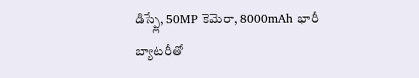డిస్ప్లే, 50MP కెమెరా, 8000mAh భారీ బ్యాటరీతో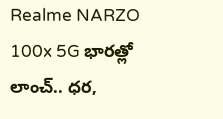Realme NARZO 100x 5G భారత్లో లాంచ్.. ధర,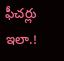ఫీచర్లు ఇలా.!